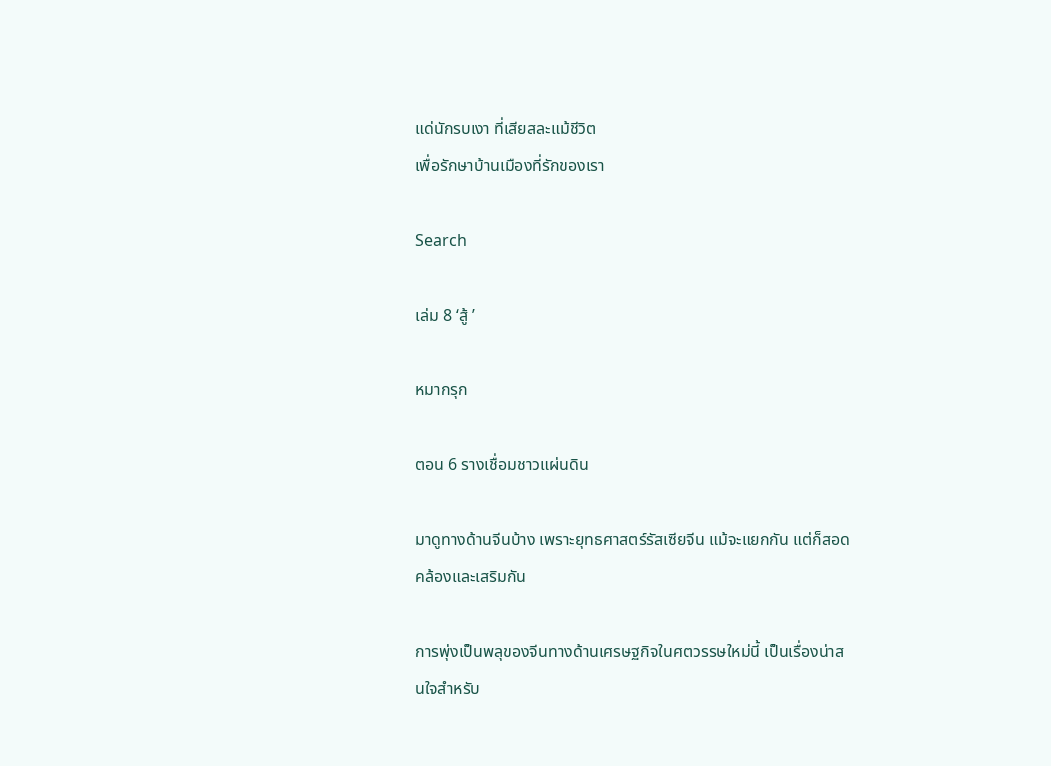แด่นักรบเงา ที่เสียสละแม้ชีวิต
เพื่อรักษาบ้านเมืองที่รักของเรา

Search

เล่ม 8 ‘สู้ ’

หมากรุก

ตอน 6 รางเชื่อมชาวแผ่นดิน

มาดูทางด้านจีนบ้าง เพราะยุทธศาสตร์รัสเซียจีน แม้จะแยกกัน แต่ก็สอดคล้องและเสริมกัน

การพุ่งเป็นพลุของจีนทางด้านเศรษฐกิจในศตวรรษใหม่นี้ เป็นเรื่องน่าสนใจสำหรับ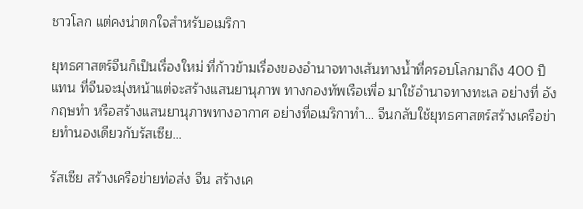ชาวโลก แต่คงน่าตกใจสำหรับอเมริกา

ยุทธศาสตร์จีนก็เป็นเรื่องใหม่ ที่ก้าวข้ามเรื่องของอำนาจทางเส้นทางน้ำที่ครอบโลกมาถึง 400 ปี แทน ที่จีนจะมุ่งหน้าแต่จะสร้างแสนยานุภาพ ทางกองทัพเรือเพื่อ มาใช้อำนาจทางทะเล อย่างที่ อังกฤษทำ หรือสร้างแสนยานุภาพทางอากาศ อย่างที่อเมริกาทำ… จีนกลับใช้ยุทธศาสตร์สร้างเครือข่ายทำนองเดียวกับรัสเซีย…

รัสเซีย สร้างเครือข่ายท่อส่ง จีน สร้างเค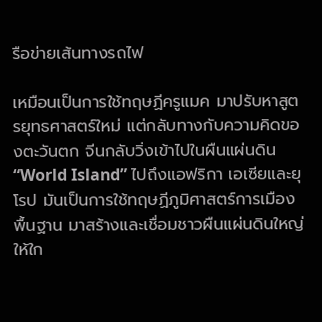รือข่ายเส้นทางรถไฟ

เหมือนเป็นการใช้ทฤษฏีครูแมค มาปรับหาสูตรยุทธศาสตร์ใหม่ แต่กลับทางกับความคิดของตะวันตก จีนกลับวิ่งเข้าไปในผืนแผ่นดิน “World Island” ไปถึงแอฟริกา เอเซียและยุโรป มันเป็นการใช้ทฤษฏีภูมิศาสตร์การเมืองพื้นฐาน มาสร้างและเชื่อมชาวผืนแผ่นดินใหญ่ให้ใก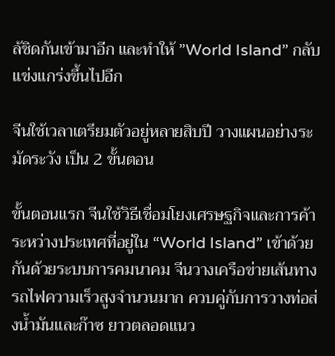ล้ชิดกันเข้ามาอีก และทำให้ ”World Island” กลับแข่งแกร่งขึ้นไปอีก

จีนใช้เวลาเตรียมตัวอยู่หลายสิบปี วางแผนอย่างระมัดระวัง เป็น 2 ขั้นตอน

ขั้นตอนแรก จีนใช้วิธีเชื่อมโยงเศรษฐกิจและการค้า ระหว่างประเทศที่อยู่ใน “World Island” เข้าด้วย กันด้วยระบบการคมนาคม จีนวางเครือข่ายเส้นทางรถไฟความเร็วสูงจำนวนมาก ควบคู่กับการวางท่อส่งน้ำมันและก๊าซ ยาวตลอดแนว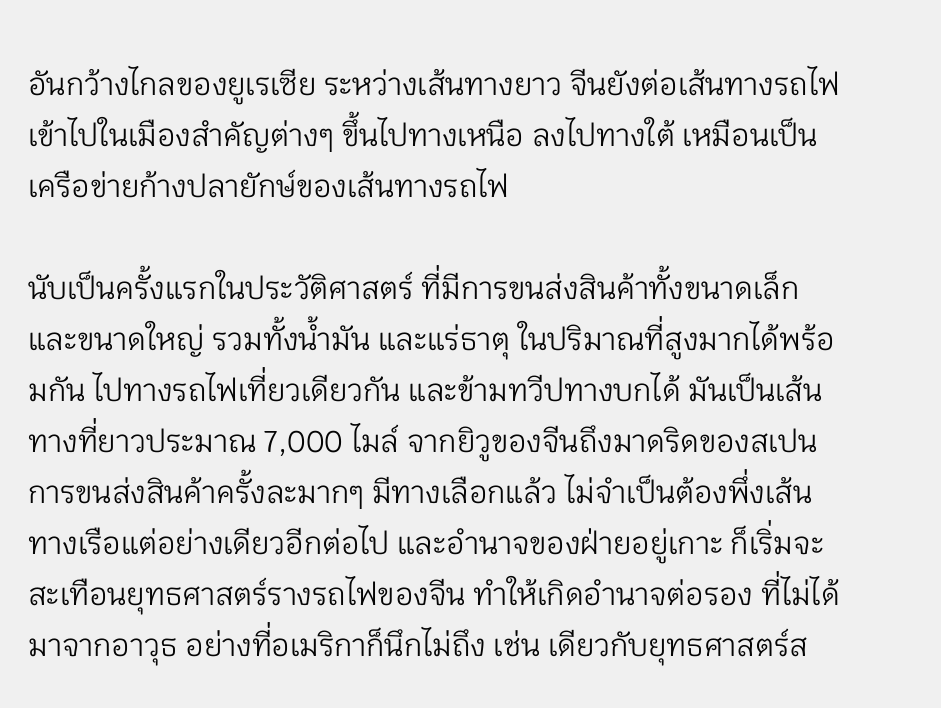อันกว้างไกลของยูเรเซีย ระหว่างเส้นทางยาว จีนยังต่อเส้นทางรถไฟเข้าไปในเมืองสำคัญต่างๆ ขึ้นไปทางเหนือ ลงไปทางใต้ เหมือนเป็นเครือข่ายก้างปลายักษ์ของเส้นทางรถไฟ

นับเป็นครั้งแรกในประวัติศาสตร์ ที่มีการขนส่งสินค้าทั้งขนาดเล็ก และขนาดใหญ่ รวมทั้งน้ำมัน และแร่ธาตุ ในปริมาณที่สูงมากได้พร้อมกัน ไปทางรถไฟเที่ยวเดียวกัน และข้ามทวีปทางบกได้ มันเป็นเส้นทางที่ยาวประมาณ 7,000 ไมล์ จากยิวูของจีนถึงมาดริดของสเปน การขนส่งสินค้าครั้งละมากๆ มีทางเลือกแล้ว ไม่จำเป็นต้องพึ่งเส้นทางเรือแต่อย่างเดียวอีกต่อไป และอำนาจของฝ่ายอยู่เกาะ ก็เริ่มจะสะเทือนยุทธศาสตร์รางรถไฟของจีน ทำให้เกิดอำนาจต่อรอง ที่ไม่ได้มาจากอาวุธ อย่างที่อเมริกาก็นึกไม่ถึง เช่น เดียวกับยุทธศาสตร์ส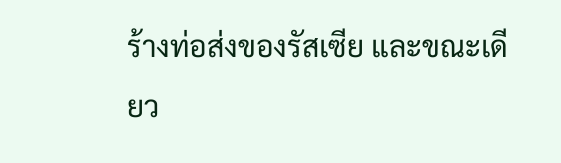ร้างท่อส่งของรัสเซีย และขณะเดียว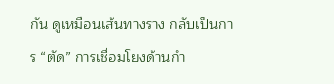กัน ดูเหมือนเส้นทางราง กลับเป็นการ “ตัด” การเชื่อมโยงด้านกำ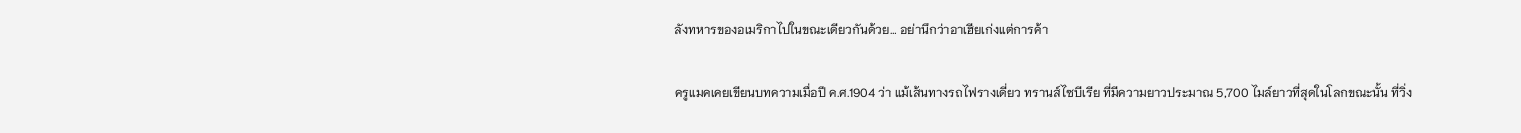ลังทหารของอเมริกาไปในขณะเดียวกันด้วย… อย่านึกว่าอาเฮียเก่งแต่การค้า

ครูแมคเคยเขียนบทความเมื่อปี ค.ศ.1904 ว่า แม้เส้นทางรถไฟรางเดี่ยว ทรานส์ไซบีเรีย ที่มีความยาวประมาณ 5,700 ไมล์ยาวที่สุดในโลกขณะนั้น ที่วิ่ง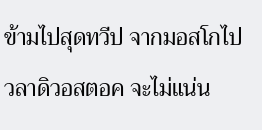ข้ามไปสุดทวีป จากมอสโกไป วลาดิวอสตอค จะไม่แน่น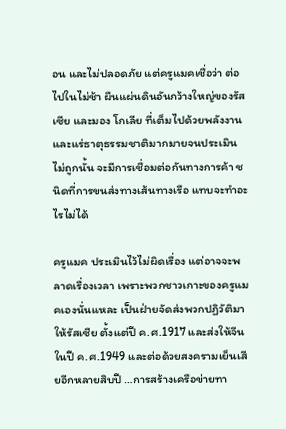อน และไม่ปลอดภัย แต่ครูแมคเชื่อว่า ต่อไปในไม่ช้า ผืนแผ่นดินอันกว้างใหญ่ของรัสเซีย และมอง โกเลีย ที่เต็มไปด้วยพลังงานและแร่ธาตุธรรมชาติมากมายจนประเมินไม่ถูกนั้น จะมีการเชื่อมต่อกันทางการค้า ชนิดที่การขนส่งทางเส้นทางเรือ แทบจะทำอะไรไม่ได้

ครูแมค ประเมินไว้ไม่ผิดเรื่อง แต่อาจจะพลาดเรื่องเวลา เพราะพวกชาวเกาะของครูแมคเองนั่นแหละ เป็นฝ่ายจัดส่งพวกปฏิวัติมาให้รัสเซีย ตั้งแต่ปี ค.ศ.1917 และส่งให้จีนในปี ค.ศ.1949 และต่อด้วยสงครามเย็นเสียอีกหลายสิบปี …การสร้างเครือข่ายทา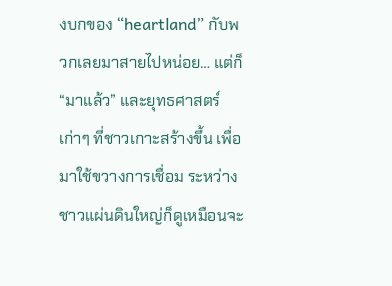งบกของ “heartland” กับพวกเลยมาสายไปหน่อย… แต่ก็ “มาแล้ว” และยุทธศาสตร์เก่าๆ ที่ชาวเกาะสร้างขึ้น เพื่อมาใช้ขวางการเชื่อม ระหว่างชาวแผ่นดินใหญ่ก็ดูเหมือนจะ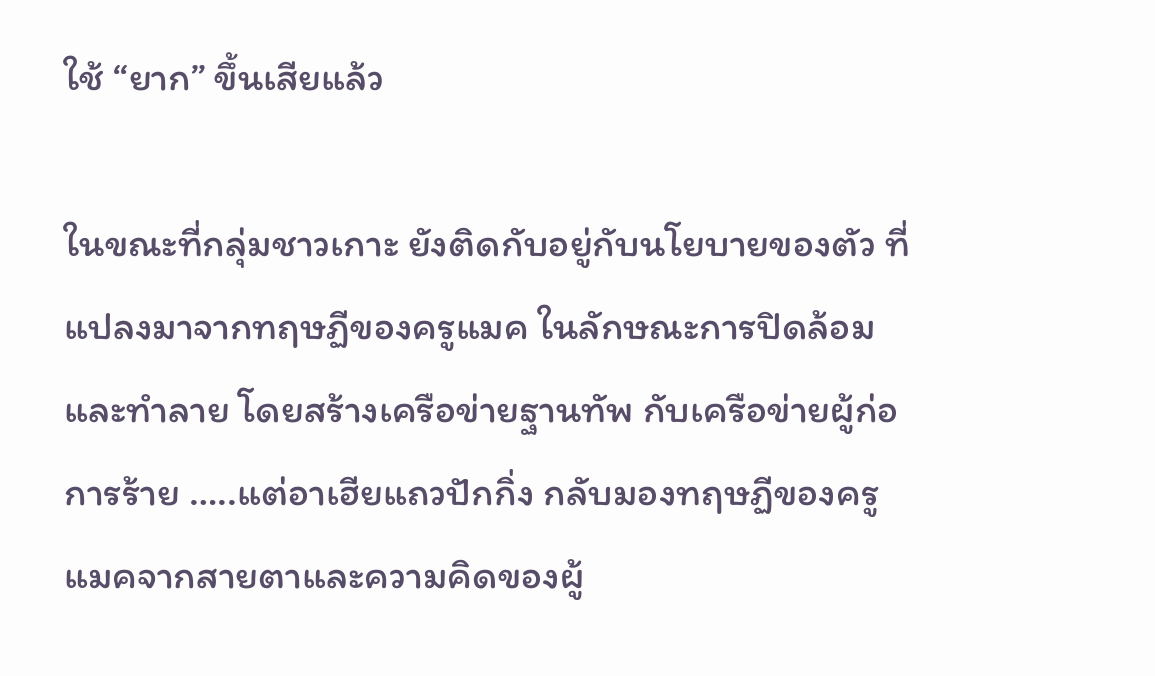ใช้ “ยาก” ขึ้นเสียแล้ว

ในขณะที่กลุ่มชาวเกาะ ยังติดกับอยู่กับนโยบายของตัว ที่แปลงมาจากทฤษฏีของครูแมค ในลักษณะการปิดล้อมและทำลาย โดยสร้างเครือข่ายฐานทัพ กับเครือข่ายผู้ก่อการร้าย …..แต่อาเฮียแถวปักกิ่ง กลับมองทฤษฏีของครูแมคจากสายตาและความคิดของผู้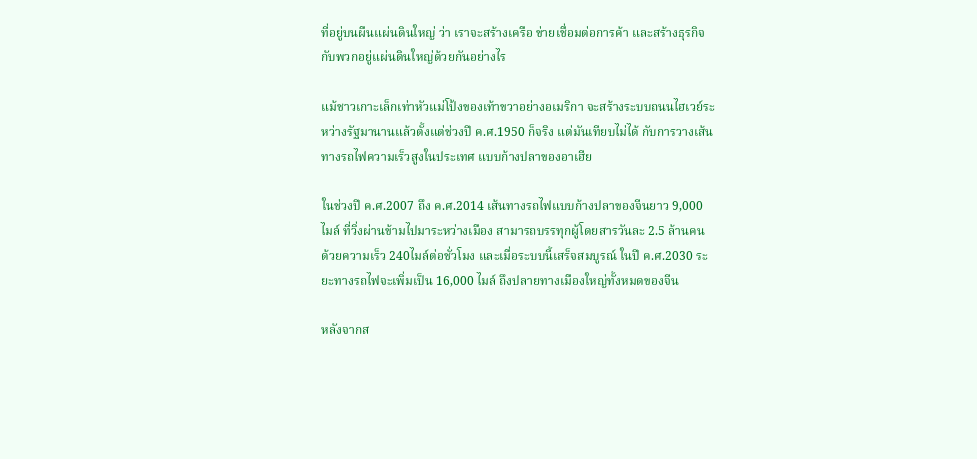ที่อยู่บนผืนแผ่นดินใหญ่ ว่า เราจะสร้างเครือ ข่ายเชื่อมต่อการค้า และสร้างธุรกิจกับพวกอยู่แผ่นดินใหญ่ด้วยกันอย่างไร

แม้ชาวเกาะเล็กเท่าหัวแม่โป้งของเท้าขวาอย่างอเมริกา จะสร้างระบบถนนไฮเวย์ระหว่างรัฐมานานแล้วตั้งแต่ช่วงปี ค.ศ.1950 ก็จริง แต่มันเทียบไม่ได้ กับการวางเส้นทางรถไฟความเร็วสูงในประเทศ แบบก้างปลาของอาเฮีย

ในช่วงปี ค.ศ.2007 ถึง ค.ศ.2014 เส้นทางรถไฟแบบก้างปลาของจีนยาว 9,000 ไมล์ ที่วิ่งผ่านข้ามไปมาระหว่างเมือง สามารถบรรทุกผู้โดยสารวันละ 2.5 ล้านคน ด้วยความเร็ว 240ไมล์ต่อชั่วโมง และเมื่อระบบนี้เสร็จสมบูรณ์ ในปี ค.ศ.2030 ระยะทางรถไฟจะเพิ่มเป็น 16,000 ไมล์ ถึงปลายทางเมืองใหญ่ทั้งหมดของจีน

หลังจากส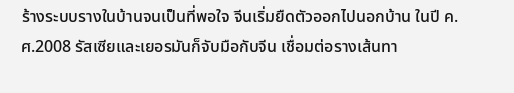ร้างระบบรางในบ้านจนเป็นที่พอใจ จีนเริ่มยืดตัวออกไปนอกบ้าน ในปี ค.ศ.2008 รัสเซียและเยอรมันก็จับมือกับจีน เชื่อมต่อรางเส้นทา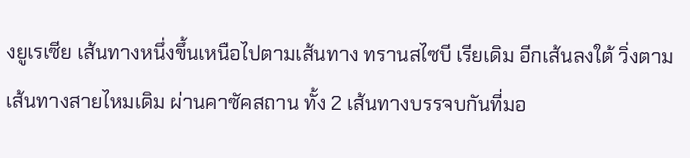งยูเรเซีย เส้นทางหนึ่งขึ้นเหนือไปตามเส้นทาง ทรานสไซบี เรียเดิม อีกเส้นลงใต้ วิ่งตามเส้นทางสายไหมเดิม ผ่านคาซัคสถาน ทั้ง 2 เส้นทางบรรจบกันที่มอ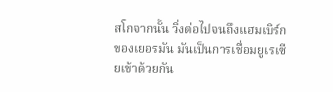สโกจากนั้น วิ่งต่อไปจนถึงแฮมเบิร์ก ของเยอรมัน มันเป็นการเชื่อมยูเรเซียเข้าด้วยกัน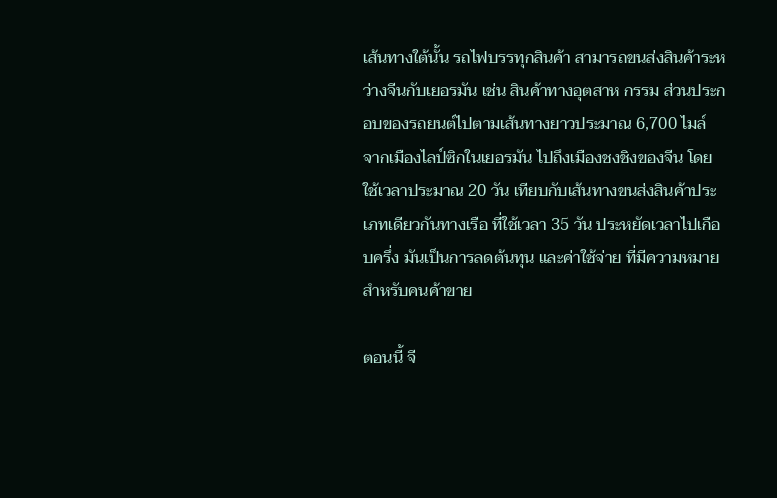เส้นทางใต้นั้น รถไฟบรรทุกสินค้า สามารถขนส่งสินค้าระหว่างจีนกับเยอรมัน เช่น สินค้าทางอุตสาห กรรม ส่วนประกอบของรถยนต์ไปตามเส้นทางยาวประมาณ 6,700 ไมล์ จากเมืองไลป์ซิกในเยอรมัน ไปถึงเมืองชงชิงของจีน โดยใช้เวลาประมาณ 20 วัน เทียบกับเส้นทางขนส่งสินค้าประเภทเดียวกันทางเรือ ที่ใช้เวลา 35 วัน ประหยัดเวลาไปเกือบครึ่ง มันเป็นการลดต้นทุน และค่าใช้จ่าย ที่มีความหมายสำหรับคนค้าขาย

ตอนนี้ จี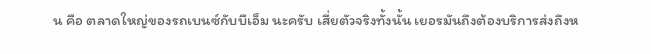น คือ ตลาดใหญ่ของรถเบนซ์กับบีเอ็ม นะครับ เสี่ยตัวจริงทั้งนั้น เยอรมันถึงต้องบริการส่งถึงห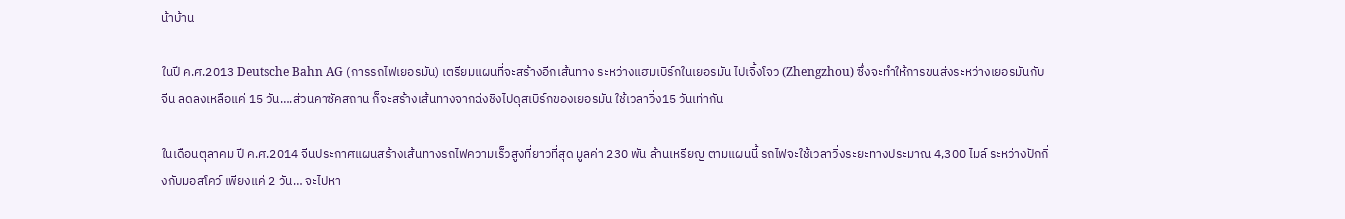น้าบ้าน

ในปี ค.ศ.2013 Deutsche Bahn AG (การรถไฟเยอรมัน) เตรียมแผนที่จะสร้างอีกเส้นทาง ระหว่างแฮมเบิร์กในเยอรมัน ไปเจิ้งโจว (Zhengzhou) ซึ่งจะทำให้การขนส่งระหว่างเยอรมันกับจีน ลดลงเหลือแค่ 15 วัน….ส่วนคาซัคสถาน ก็จะสร้างเส้นทางจากฉ่งชิงไปดุสเบิร์กของเยอรมัน ใช้เวลาวิ่ง15 วันเท่ากัน

ในเดือนตุลาคม ปี ค.ศ.2014 จีนประกาศแผนสร้างเส้นทางรถไฟความเร็วสูงที่ยาวที่สุด มูลค่า 230 พัน ล้านเหรียญ ตามแผนนี้ รถไฟจะใช้เวลาวิ่งระยะทางประมาณ 4,300 ไมล์ ระหว่างปักกิ่งกับมอสโคว์ เพียงแค่ 2 วัน… จะไปหา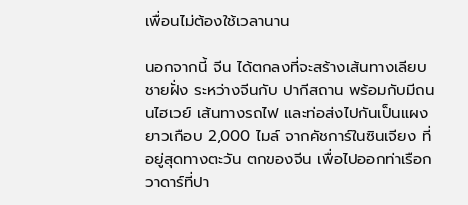เพื่อนไม่ต้องใช้เวลานาน

นอกจากนี้ จีน ได้ตกลงที่จะสร้างเส้นทางเลียบชายฝั่ง ระหว่างจีนกับ ปากีสถาน พร้อมกับมีถนนไฮเวย์ เส้นทางรถไฟ และท่อส่งไปกันเป็นแผงยาวเกือบ 2,000 ไมล์ จากคัชการ์ในซินเจียง ที่อยู่สุดทางตะวัน ตกของจีน เพื่อไปออกท่าเรือกวาดาร์ที่ปา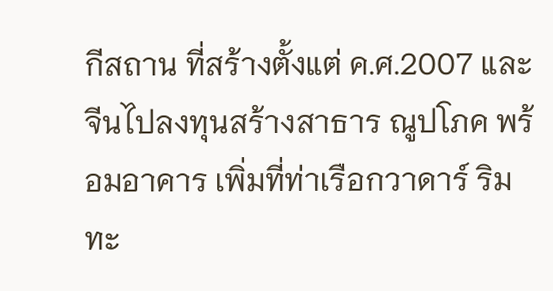กีสถาน ที่สร้างตั้งแต่ ค.ศ.2007 และจีนไปลงทุนสร้างสาธาร ณูปโภค พร้อมอาคาร เพิ่มที่ท่าเรือกวาดาร์ ริมทะ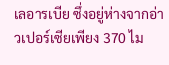เลอารเบีย ซึ่งอยู่ห่างจากอ่าวเปอร์เซียเพียง 370 ไม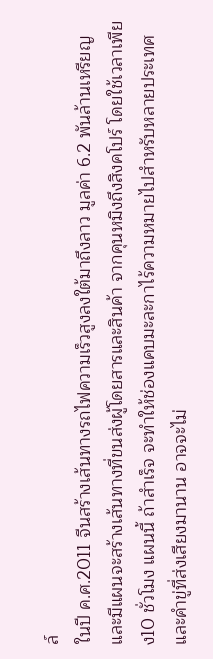ล์
ในปี ค.ศ.2011 จีนสร้างเส้นทางรถไฟความเร็วสูงลงใต้มาถึงลาว มูลค่า 6.2 พันล้านเหรียญ และมีแผนจะสร้างเส้นทางที่ขนส่งผู้โดยสารและสินค้า จากคุนหมิงถึงสิงคโปร์ โดยใช้เวลาเพียง10 ชั่วโมง แผนนี้ ถ้าสำเร็จ จะทำให้ช่องแคบมะละกาไร้ความหมายไปสำหรับหลายประเทศ และคำขู่ที่ส่งเสียงมานาน อาจจะไม่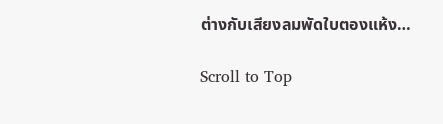ต่างกับเสียงลมพัดใบตองแห้ง…

Scroll to Top